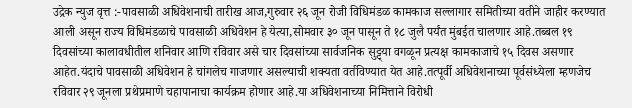उद्रेक न्युज वृत्त :-पावसाळी अधिवेशनाची तारीख आज,गुरुवार २६ जून रोजी विधिमंडळ कामकाज सल्लागार समितीच्या वतीने जाहीर करण्यात आली असून राज्य विधिमंडळाचे पावसाळी अधिवेशन हे येत्या,सोमवार ३० जून पासून ते १८ जुलै पर्यंत मुंबईत चालणार आहे.तब्बल १९ दिवसांच्या कालावधीतील शनिवार आणि रविवार असे चार दिवसांच्या सार्वजनिक सुट्ट्या वगळून प्रत्यक्ष कामकाजाचे १५ दिवस असणार आहेत.यंदाचे पावसाळी अधिवेशन हे चांगलेच गाजणार असल्याची शक्यता वर्तविण्यात येत आहे.तत्पूर्वी अधिवेशनाच्या पूर्वसंध्येला म्हणजेच रविवार २९ जूनला प्रथेप्रमाणे चहापानाचा कार्यक्रम होणार आहे.या अधिवेशनाच्या निमित्ताने विरोधी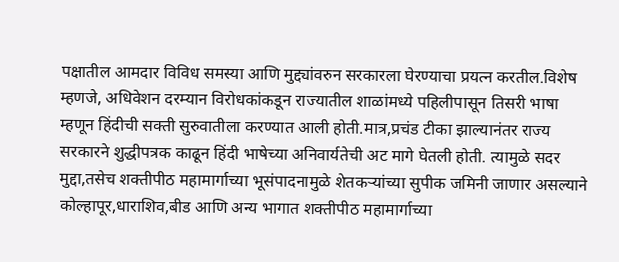पक्षातील आमदार विविध समस्या आणि मुद्द्यांवरुन सरकारला घेरण्याचा प्रयत्न करतील.विशेष म्हणजे, अधिवेशन दरम्यान विरोधकांकडून राज्यातील शाळांमध्ये पहिलीपासून तिसरी भाषा म्हणून हिंदीची सक्ती सुरुवातीला करण्यात आली होती.मात्र,प्रचंड टीका झाल्यानंतर राज्य सरकारने शुद्धीपत्रक काढून हिंदी भाषेच्या अनिवार्यतेची अट मागे घेतली होती. त्यामुळे सदर मुद्दा,तसेच शक्तीपीठ महामार्गाच्या भूसंपादनामुळे शेतकऱ्यांच्या सुपीक जमिनी जाणार असल्याने कोल्हापूर,धाराशिव,बीड आणि अन्य भागात शक्तीपीठ महामार्गाच्या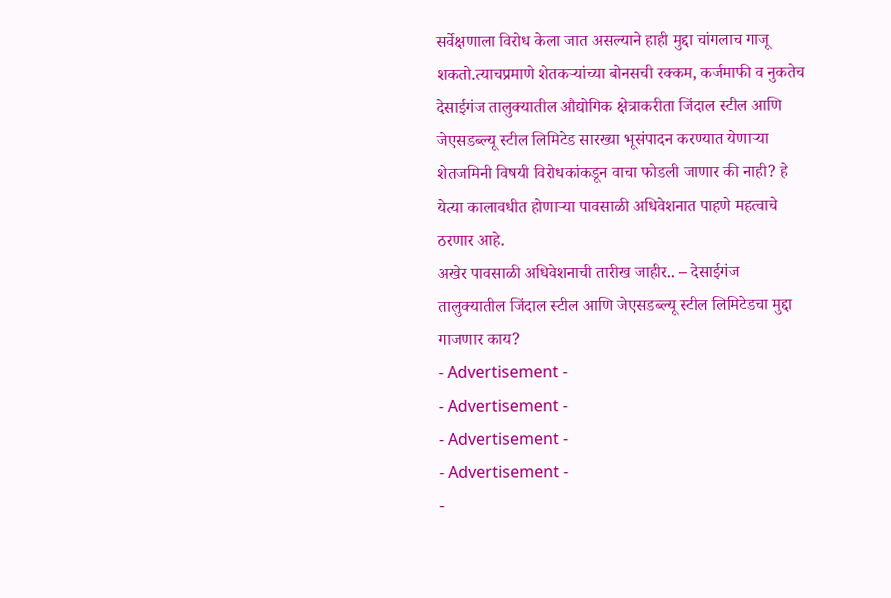सर्वेक्षणाला विरोध केला जात असल्याने हाही मुद्दा चांगलाच गाजू शकतो.त्याचप्रमाणे शेतकऱ्यांच्या बोनसची रक्कम, कर्जमाफी व नुकतेच देसाईगंज तालुक्यातील औद्योगिक क्षेत्राकरीता जिंदाल स्टील आणि जेएसडब्ल्यू स्टील लिमिटेड सारख्या भूसंपादन करण्यात येणाऱ्या शेतजमिनी विषयी विरोधकांकडून वाचा फोडली जाणार की नाही? हे येत्या कालावधीत होणाऱ्या पावसाळी अधिवेशनात पाहणे महत्वाचे ठरणार आहे.
अखेर पावसाळी अधिवेशनाची तारीख जाहीर.. – देसाईगंज तालुक्यातील जिंदाल स्टील आणि जेएसडब्ल्यू स्टील लिमिटेडचा मुद्दा गाजणार काय?
- Advertisement -
- Advertisement -
- Advertisement -
- Advertisement -
-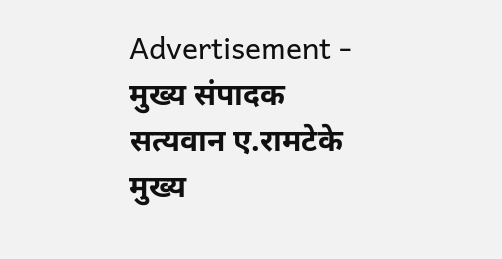Advertisement -
मुख्य संपादक
सत्यवान ए.रामटेके
मुख्य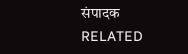संपादक
RELATED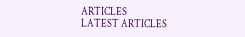ARTICLES
LATEST ARTICLES